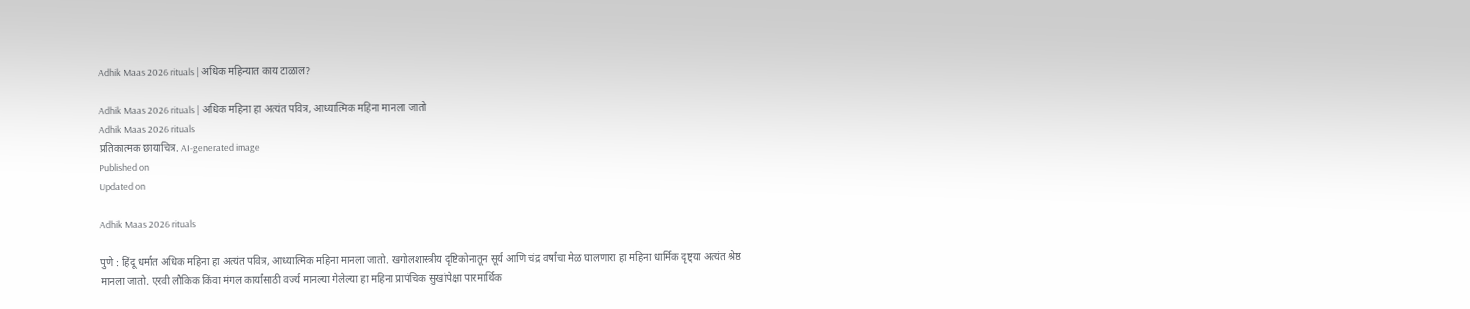Adhik Maas 2026 rituals | अधिक महिन्यात काय टाळाल?

Adhik Maas 2026 rituals | अधिक महिना हा अत्यंत पवित्र, आध्यात्मिक महिना मानला जातो
Adhik Maas 2026 rituals
प्रतिकात्‍मक छायाचित्र. AI-generated image
Published on
Updated on

Adhik Maas 2026 rituals

पुणे : हिंदू धर्मात अधिक महिना हा अत्यंत पवित्र, आध्यात्मिक महिना मानला जातो. खगोलशास्त्रीय दृष्टिकोनातून सूर्य आणि चंद्र वर्षांचा मेळ घालणारा हा महिना धार्मिक दृष्ट्या अत्यंत श्रेष्ठ मानला जातो. एरवी लौकिक किंवा मंगल कार्यांसाठी वर्ज्य मानल्या गेलेल्या हा महिना प्रापंचिक सुखांपेक्षा पारमार्थिक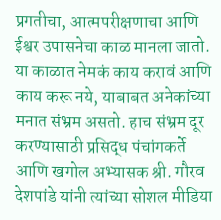प्रगतीचा, आत्मपरीक्षणाचा आणि ईश्वर उपासनेचा काळ मानला जातो. या काळात नेमकं काय करावं आणि काय करू नये, याबाबत अनेकांच्या मनात संभ्रम असतो. हाच संभ्रम दूर करण्यासाठी प्रसिद्ध पंचांगकर्ते आणि खगोल अभ्यासक श्री. गौरव देशपांडे यांनी त्यांच्या सोशल मीडिया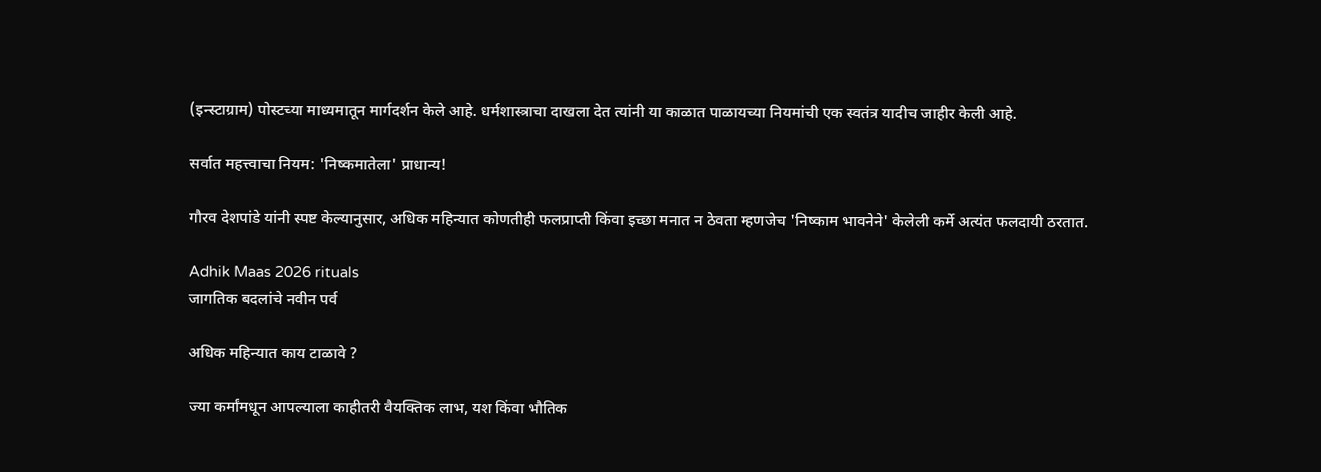(इन्स्टाग्राम) पोस्टच्या माध्यमातून मार्गदर्शन केले आहे. धर्मशास्त्राचा दाखला देत त्यांनी या काळात पाळायच्या नियमांची एक स्वतंत्र यादीच जाहीर केली आहे.

सर्वात महत्त्वाचा नियम: 'निष्कमातेला' प्राधान्य!

गौरव देशपांडे यांनी स्पष्ट केल्यानुसार, अधिक महिन्यात कोणतीही फलप्राप्ती किंवा इच्छा मनात न ठेवता म्हणजेच 'निष्काम भावनेने' केलेली कर्मे अत्यंत फलदायी ठरतात.

Adhik Maas 2026 rituals
जागतिक बदलांचे नवीन पर्व

अधिक महिन्‍यात काय टाळावे ?

ज्या कर्मांमधून आपल्याला काहीतरी वैयक्तिक लाभ, यश किंवा भौतिक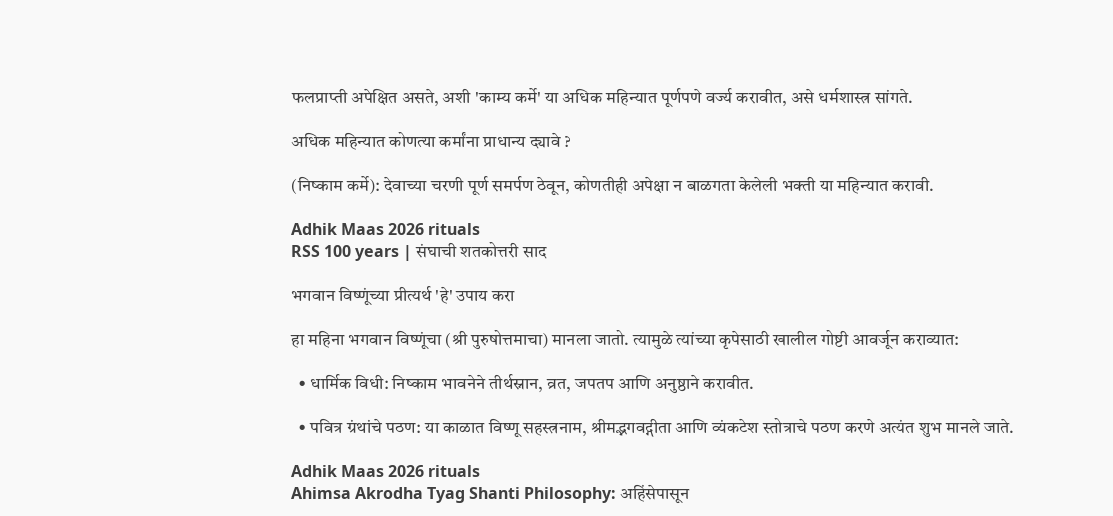फलप्राप्ती अपेक्षित असते, अशी 'काम्य कर्मे' या अधिक महिन्यात पूर्णपणे वर्ज्य करावीत, असे धर्मशास्त्र सांगते.

अधिक महिन्‍यात कोणत्‍या कर्मांना प्राधान्‍य द्‍यावे ?

(निष्काम कर्मे): देवाच्या चरणी पूर्ण समर्पण ठेवून, कोणतीही अपेक्षा न बाळगता केलेली भक्ती या महिन्यात करावी.

Adhik Maas 2026 rituals
RSS 100 years | संघाची शतकोत्तरी साद

भगवान विष्णूंच्या प्रीत्यर्थ 'हे' उपाय करा

हा महिना भगवान विष्णूंचा (श्री पुरुषोत्तमाचा) मानला जातो. त्यामुळे त्यांच्या कृपेसाठी खालील गोष्टी आवर्जून कराव्यात:

  • धार्मिक विधी: निष्काम भावनेने तीर्थस्नान, व्रत, जपतप आणि अनुष्ठाने करावीत.

  • पवित्र ग्रंथांचे पठण: या काळात विष्णू सहस्त्रनाम, श्रीमद्भगवद्गीता आणि व्यंकटेश स्तोत्राचे पठण करणे अत्यंत शुभ मानले जाते.

Adhik Maas 2026 rituals
Ahimsa Akrodha Tyag Shanti Philosophy: अहिंसेपासून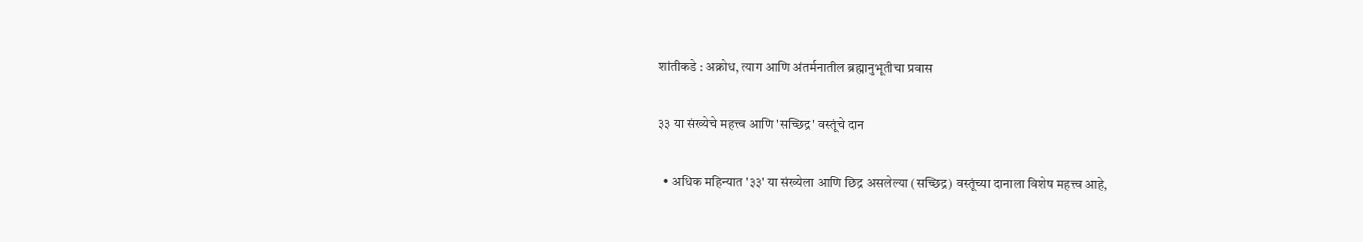शांतीकडे : अक्रोध, त्याग आणि अंतर्मनातील ब्रह्मानुभूतीचा प्रवास

३३ या संख्येचे महत्त्व आणि 'सच्छिद्र' वस्तूंचे दान

  • अधिक महिन्यात '३३' या संख्येला आणि छिद्र असलेल्या (सच्छिद्र) वस्तूंच्या दानाला विशेष महत्त्व आहे,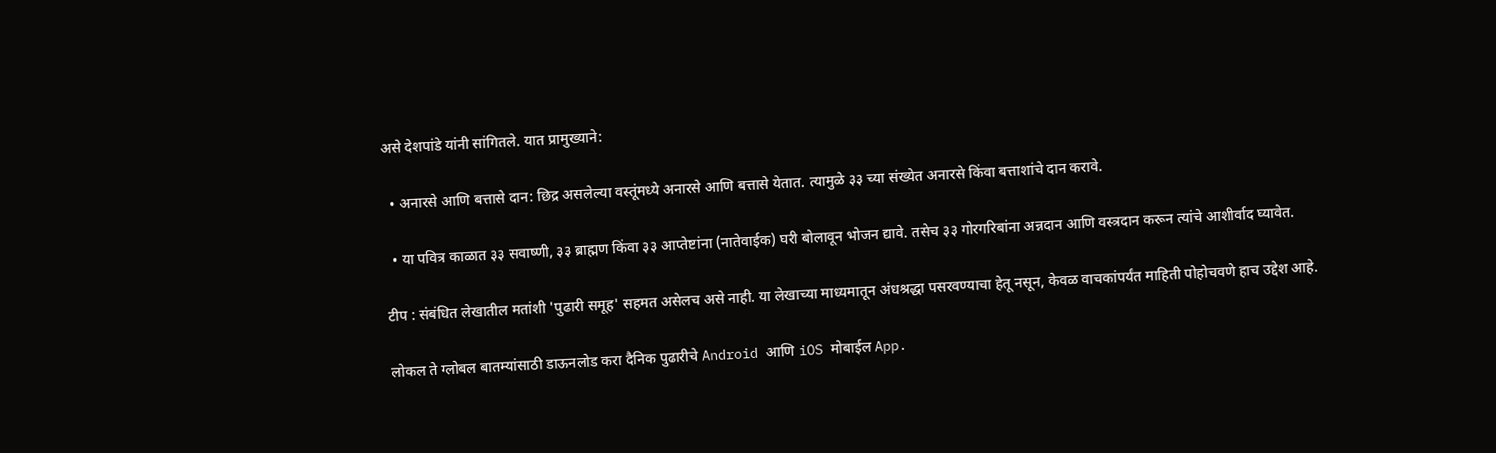असे देशपांडे यांनी सांगितले. यात प्रामुख्याने:

  • अनारसे आणि बत्तासे दान: छिद्र असलेल्या वस्तूंमध्ये अनारसे आणि बत्तासे येतात. त्यामुळे ३३ च्या संख्येत अनारसे किंवा बत्ताशांचे दान करावे.

  • या पवित्र काळात ३३ सवाष्णी, ३३ ब्राह्मण किंवा ३३ आप्तेष्टांना (नातेवाईक) घरी बोलावून भोजन द्यावे. तसेच ३३ गोरगरिबांना अन्नदान आणि वस्त्रदान करून त्यांचे आशीर्वाद घ्यावेत.

टीप : संबंधित लेखातील मतांशी 'पुढारी समूह' सहमत असेलच असे नाही. या लेखाच्‍या माध्‍यमातून अंधश्रद्धा पसरवण्याचा हेतू नसून, केवळ वाचकांपर्यंत माहिती पोहोचवणे हाच उद्देश आहे.

लोकल ते ग्लोबल बातम्यांसाठी डाऊनलोड करा दैनिक पुढारीचे Android आणि iOS मोबाईल App.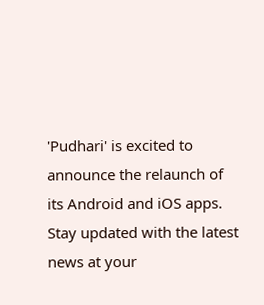'Pudhari' is excited to announce the relaunch of its Android and iOS apps. Stay updated with the latest news at your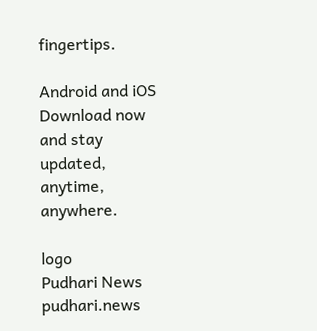fingertips.

Android and iOS Download now and stay updated, anytime, anywhere.

logo
Pudhari News
pudhari.news